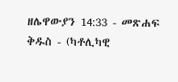ዘሌዋውያን 14:33 - መጽሐፍ ቅዱስ - (ካቶሊካዊ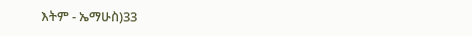እትም - ኤማሁስ)33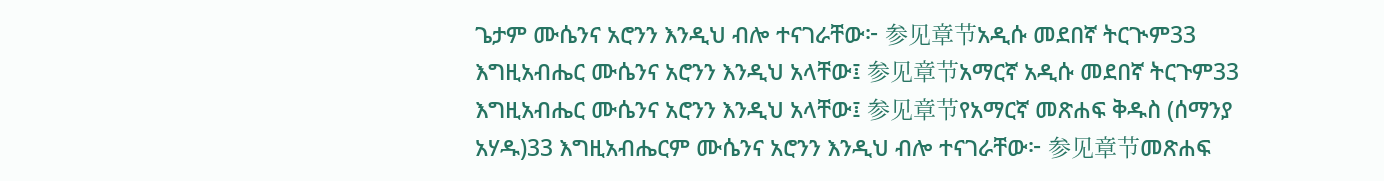ጌታም ሙሴንና አሮንን እንዲህ ብሎ ተናገራቸው፦ 参见章节አዲሱ መደበኛ ትርጒም33 እግዚአብሔር ሙሴንና አሮንን እንዲህ አላቸው፤ 参见章节አማርኛ አዲሱ መደበኛ ትርጉም33 እግዚአብሔር ሙሴንና አሮንን እንዲህ አላቸው፤ 参见章节የአማርኛ መጽሐፍ ቅዱስ (ሰማንያ አሃዱ)33 እግዚአብሔርም ሙሴንና አሮንን እንዲህ ብሎ ተናገራቸው፦ 参见章节መጽሐፍ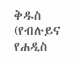ቅዱስ (የብሉይና የሐዲስ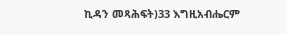ኪዳን መጻሕፍት)33 እግዚአብሔርም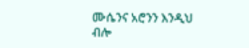ሙሴንና አሮንን እንዲህ ብሎ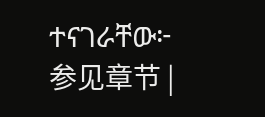ተናገራቸው፦ 参见章节 |